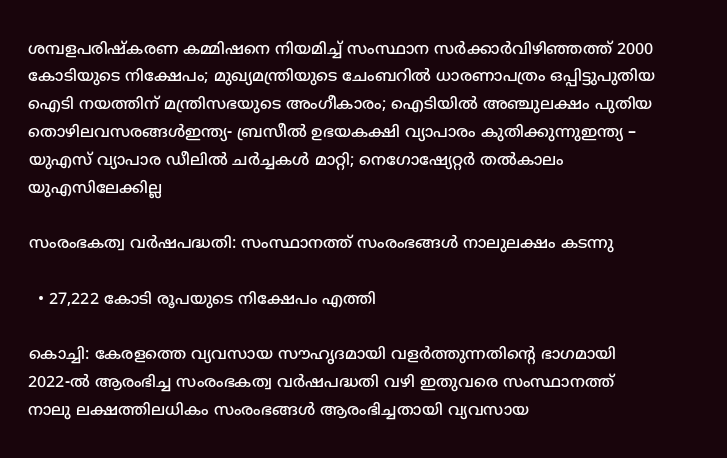ശമ്പളപരിഷ്കരണ കമ്മിഷനെ നിയമിച്ച് സംസ്ഥാന സർക്കാർവിഴിഞ്ഞത്ത് 2000 കോടിയുടെ നിക്ഷേപം; മുഖ്യമന്ത്രിയുടെ ചേംബറിൽ ധാരണാപത്രം ഒപ്പിട്ടുപുതിയ ഐടി നയത്തിന് മന്ത്രിസഭയുടെ അംഗീകാരം; ഐടിയിൽ അഞ്ചുലക്ഷം പുതിയ തൊഴിലവസരങ്ങൾഇന്ത്യ- ബ്രസീൽ ഉഭയകക്ഷി വ്യാപാരം കുതിക്കുന്നുഇന്ത്യ – യുഎസ് വ്യാപാര ഡീലിൽ ചർച്ചകൾ മാറ്റി; നെഗോഷ്യേറ്റർ തൽകാലം യുഎസിലേക്കില്ല

സംരംഭകത്വ വർഷപദ്ധതി: സംസ്ഥാനത്ത് സംരംഭങ്ങൾ നാലുലക്ഷം കടന്നു

  • 27,222 കോടി രൂപയുടെ നിക്ഷേപം എത്തി

കൊച്ചി: കേരളത്തെ വ്യവസായ സൗഹൃദമായി വളർത്തുന്നതിന്റെ ഭാഗമായി 2022-ൽ ആരംഭിച്ച സംരംഭകത്വ വർഷപദ്ധതി വഴി ഇതുവരെ സംസ്ഥാനത്ത് നാലു ലക്ഷത്തിലധികം സംരംഭങ്ങൾ ആരംഭിച്ചതായി വ്യവസായ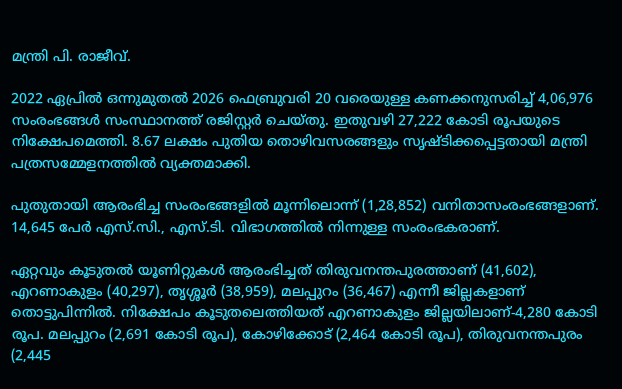മന്ത്രി പി. രാജീവ്.

2022 ഏപ്രിൽ ഒന്നുമുതൽ 2026 ഫെബ്രുവരി 20 വരെയുള്ള കണക്കനുസരിച്ച് 4,06,976 സംരംഭങ്ങൾ സംസ്ഥാനത്ത് രജിസ്റ്റർ ചെയ്തു. ഇതുവഴി 27,222 കോടി രൂപയുടെ നിക്ഷേപമെത്തി. 8.67 ലക്ഷം പുതിയ തൊഴിവസരങ്ങളും സൃഷ്ടിക്കപ്പെട്ടതായി മന്ത്രി പത്രസമ്മേളനത്തിൽ വ്യക്തമാക്കി.

പുതുതായി ആരംഭിച്ച സംരംഭങ്ങളിൽ മൂന്നിലൊന്ന് (1,28,852) വനിതാസംരംഭങ്ങളാണ്. 14,645 പേർ എസ്.സി., എസ്.ടി. വിഭാഗത്തിൽ നിന്നുള്ള സംരംഭകരാണ്.

ഏറ്റവും കൂടുതൽ യൂണിറ്റുകൾ ആരംഭിച്ചത് തിരുവനന്തപുരത്താണ് (41,602), എറണാകുളം (40,297), തൃശ്ശൂർ (38,959), മലപ്പുറം (36,467) എന്നീ ജില്ലകളാണ് തൊട്ടുപിന്നിൽ. നിക്ഷേപം കൂടുതലെത്തിയത് എറണാകുളം ജില്ലയിലാണ്-4,280 കോടി രൂപ. മലപ്പുറം (2,691 കോടി രൂപ), കോഴിക്കോട് (2,464 കോടി രൂപ), തിരുവനന്തപുരം (2,445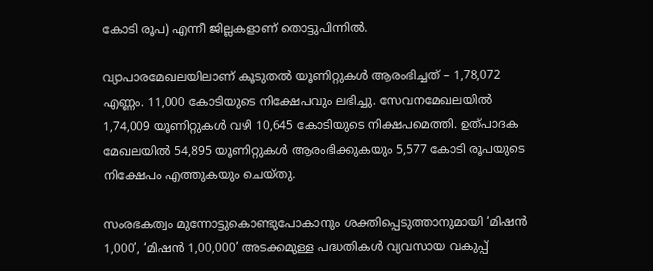കോടി രൂപ) എന്നീ ജില്ലകളാണ് തൊട്ടുപിന്നിൽ.

വ്യാപാരമേഖലയിലാണ് കൂടുതൽ യൂണിറ്റുകൾ ആരംഭിച്ചത് – 1,78,072 എണ്ണം. 11,000 കോടിയുടെ നിക്ഷേപവും ലഭിച്ചു. സേവനമേഖലയിൽ 1,74,009 യൂണിറ്റുകൾ വഴി 10,645 കോടിയുടെ നിക്ഷപമെത്തി. ഉത്പാദക മേഖലയിൽ 54,895 യൂണിറ്റുകൾ ആരംഭിക്കുകയും 5,577 കോടി രൂപയുടെ നിക്ഷേപം എത്തുകയും ചെയ്തു.

സംരഭകത്വം മുന്നോട്ടുകൊണ്ടുപോകാനും ശക്തിപ്പെടുത്താനുമായി ‘മിഷൻ 1,000’, ‘മിഷൻ 1,00,000’ അടക്കമുള്ള പദ്ധതികൾ വ്യവസായ വകുപ്പ്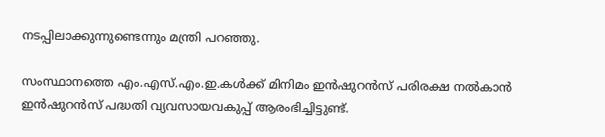നടപ്പിലാക്കുന്നുണ്ടെന്നും മന്ത്രി പറഞ്ഞു.

സംസ്ഥാനത്തെ എം.എസ്.എം.ഇ.കൾക്ക് മിനിമം ഇൻഷുറൻസ് പരിരക്ഷ നൽകാൻ ഇൻഷുറൻസ് പദ്ധതി വ്യവസായവകുപ്പ് ആരംഭിച്ചിട്ടുണ്ട്.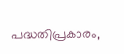പദ്ധതിപ്രകാരം,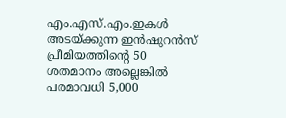എം.എസ്.എം.ഇകൾ അടയ്ക്കുന്ന ഇൻഷുറൻസ് പ്രീമിയത്തിന്റെ 50 ശതമാനം അല്ലെങ്കിൽ പരമാവധി 5,000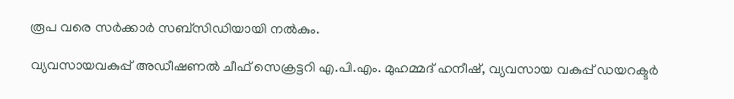രൂപ വരെ സർക്കാർ സബ്സിഡിയായി നൽകും.

വ്യവസായവകുപ്പ് അഡീഷണൽ ചീഫ് സെക്രട്ടറി എ.പി.എം. മുഹമ്മദ് ഹനീഷ്, വ്യവസായ വകുപ്പ് ഡയറക്ടർ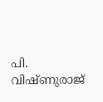പി. വിഷ്ണുരാജ്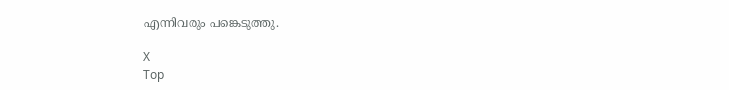എന്നിവരും പങ്കെടുത്തു.

X
Top